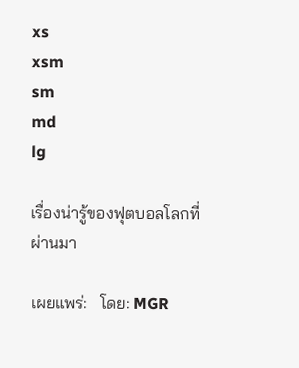xs
xsm
sm
md
lg

เรื่องน่ารู้ของฟุตบอลโลกที่ผ่านมา

เผยแพร่:   โดย: MGR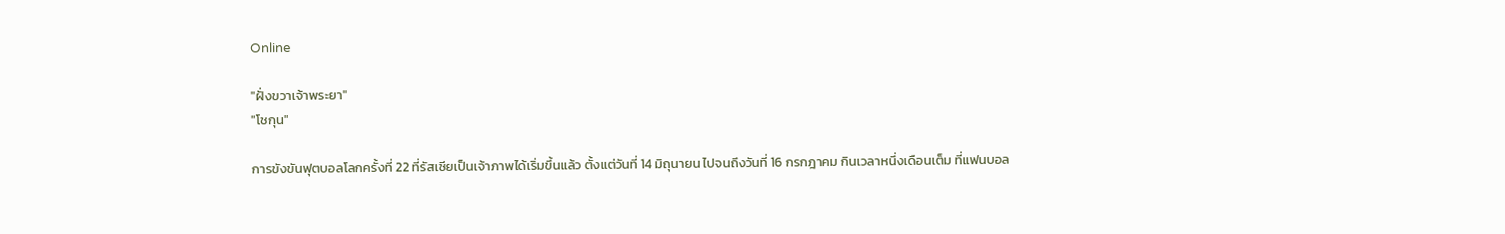Online

"ฝั่งขวาเจ้าพระยา"
"โชกุน"

การขังขันฟุตบอลโลกครั้งที่ 22 ที่รัสเซียเป็นเจ้าภาพได้เริ่มขึ้นแล้ว ตั้งแต่วันที่ 14 มิถุนายน ไปจนถึงวันที่ 16 กรกฎาคม กินเวลาหนึ่งเดือนเต็ม ที่แฟนบอล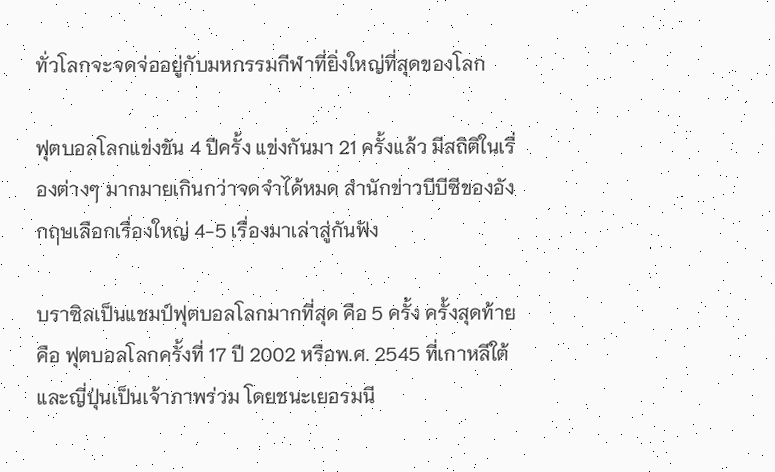ทั่วโลกจะจดจ่ออยู่กับมหกรรมกีฬาที่ยิ่งใหญ่ที่สุดของโลก

ฟุตบอลโลกแข่งขัน 4 ปีครั้ง แข่งกันมา 21 ครั้งแล้ว มีสถิติในเรื่องต่างๆ มากมายเกินกว่าจดจำได้หมด สำนักข่าวบีบีซีของอังกฤษเลือกเรื่องใหญ่ 4-5 เรื่องมาเล่าสู่กันฟัง

บราซิลเป็นแชมป์ฟุตบอลโลกมากที่สุด คือ 5 ครั้ง ครั้งสุดท้ายคือ ฟุตบอลโลกครั้งที่ 17 ปี 2002 หรือพ.ศ. 2545 ที่เกาหลีใต้ และญี่ปุ่นเป็นเจ้าภาพร่วม โดยชนะเยอรมนี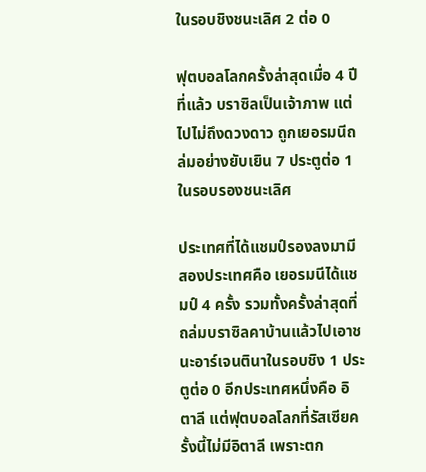ในรอบชิงชนะเลิศ 2 ต่อ 0

ฟุตบอลโลกครั้งล่าสุดเมื่อ 4 ปีที่แล้ว บราซิลเป็นเจ้าภาพ แต่ไปไม่ถึงดวงดาว ถูกเยอรมนีถล่มอย่างยับเยิน 7 ประตูต่อ 1 ในรอบรองชนะเลิศ

ประเทศที่ได้แชมป์รองลงมามีสองประเทศคือ เยอรมนีได้แชมป์ 4 ครั้ง รวมทั้งครั้งล่าสุดที่ถล่มบราซิลคาบ้านแล้วไปเอาชนะอาร์เจนตินาในรอบชิง 1 ประตูต่อ 0 อีกประเทศหนึ่งคือ อิตาลี แต่ฟุตบอลโลกที่รัสเซียครั้งนี้ไม่มีอิตาลี เพราะตก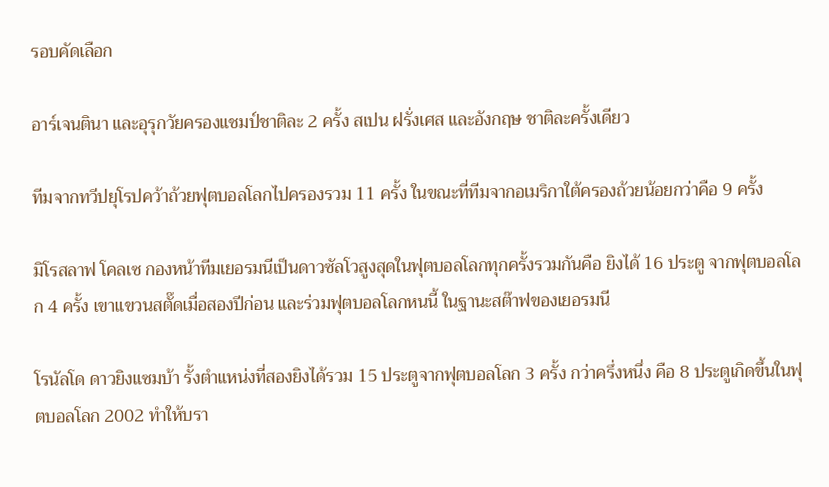รอบคัดเลือก

อาร์เจนตินา และอุรุกวัยครองแชมป์ชาติละ 2 ครั้ง สเปน ฝรั่งเศส และอังกฤษ ชาติละครั้งเดียว

ทีมจากทวีปยุโรปคว้าถ้วยฟุตบอลโลกไปครองรวม 11 ครั้ง ในขณะที่ทีมจากอเมริกาใต้ครองถ้วยน้อยกว่าคือ 9 ครั้ง

มิโรสลาฟ โคลเซ กองหน้าทีมเยอรมนีเป็นดาวซัลโวสูงสุดในฟุตบอลโลกทุกครั้งรวมกันคือ ยิงได้ 16 ประตู จากฟุตบอลโลก 4 ครั้ง เขาแขวนสตั๊ดเมื่อสองปีก่อน และร่วมฟุตบอลโลกหนนี้ ในฐานะสต๊าฟของเยอรมนี

โรนัลโด ดาวยิงแซมบ้า รั้งตำแหน่งที่สองยิงได้รวม 15 ประตูจากฟุตบอลโลก 3 ครั้ง กว่าครึ่งหนึ่ง คือ 8 ประตูเกิดขึ้นในฟุตบอลโลก 2002 ทำให้บรา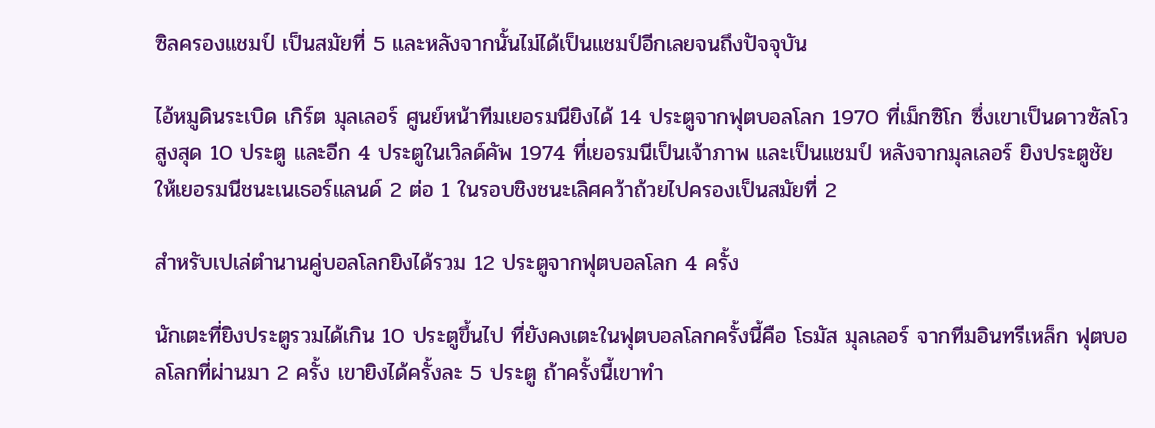ซิลครองแชมป์ เป็นสมัยที่ 5 และหลังจากนั้นไม่ได้เป็นแชมป์อีกเลยจนถึงปัจจุบัน

ไอ้หมูดินระเบิด เกิร์ต มุลเลอร์ ศูนย์หน้าทีมเยอรมนียิงได้ 14 ประตูจากฟุตบอลโลก 1970 ที่เม็กซิโก ซึ่งเขาเป็นดาวซัลโวสูงสุด 10 ประตู และอีก 4 ประตูในเวิลด์คัพ 1974 ที่เยอรมนีเป็นเจ้าภาพ และเป็นแชมป์ หลังจากมุลเลอร์ ยิงประตูชัยให้เยอรมนีชนะเนเธอร์แลนด์ 2 ต่อ 1 ในรอบชิงชนะเลิศคว้าถ้วยไปครองเป็นสมัยที่ 2

สำหรับเปเล่ตำนานคู่บอลโลกยิงได้รวม 12 ประตูจากฟุตบอลโลก 4 ครั้ง

นักเตะที่ยิงประตูรวมได้เกิน 10 ประตูขึ้นไป ที่ยังคงเตะในฟุตบอลโลกครั้งนี้คือ โธมัส มุลเลอร์ จากทีมอินทรีเหล็ก ฟุตบอลโลกที่ผ่านมา 2 ครั้ง เขายิงได้ครั้งละ 5 ประตู ถ้าครั้งนี้เขาทำ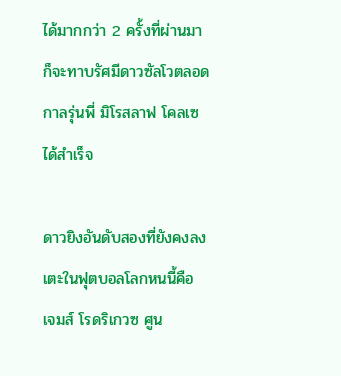ได้มากกว่า 2 ครั้งที่ผ่านมา ก็จะทาบรัศมีดาวซัลโวตลอดกาลรุ่นพี่ มิโรสลาฟ โคลเซ ได้สำเร็จ

ดาวยิงอันดับสองที่ยังคงลงเตะในฟุตบอลโลกหนนี้คือ เจมส์ โรดริเกวซ ศูน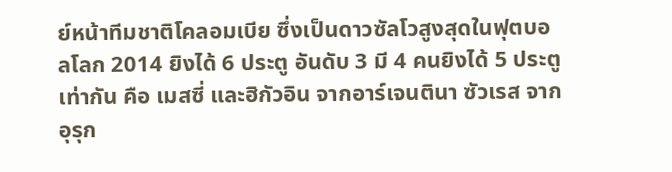ย์หน้าทีมชาติโคลอมเบีย ซึ่งเป็นดาวซัลโวสูงสุดในฟุตบอลโลก 2014 ยิงได้ 6 ประตู อันดับ 3 มี 4 คนยิงได้ 5 ประตูเท่ากัน คือ เมสซี่ และฮิกัวอิน จากอาร์เจนตินา ซัวเรส จากอุรุก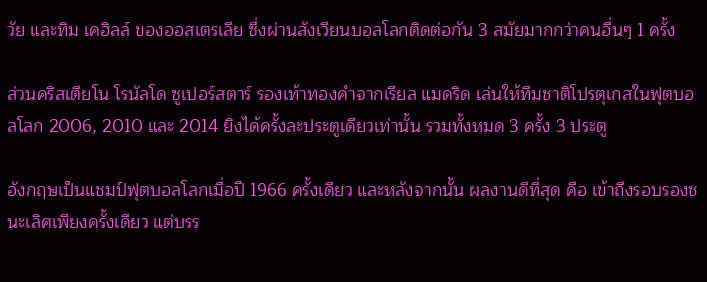วัย และทิม เคฮิลล์ ของออสเตรเลีย ซึ่งผ่านสังเวียนบอลโลกติดต่อกัน 3 สมัยมากกว่าคนอื่นๆ 1 ครั้ง

ส่วนคริสเตียโน โรนัลโด ซูเปอร์สตาร์ รองเท้าทองคำจากเรียล แมดริด เล่นให้ทีมชาติโปรตุเกสในฟุตบอลโลก 2006, 2010 และ 2014 ยิงได้ครั้งละประตูเดียวเท่านั้น รวมทั้งหมด 3 ครั้ง 3 ประตู

อังกฤษเป็นแชมป์ฟุตบอลโลกเมื่อปี 1966 ครั้งเดียว และหลังจากนั้น ผลงานดีที่สุด คือ เข้าถึงรอบรองชนะเลิศเพียงครั้งเดียว แต่บรร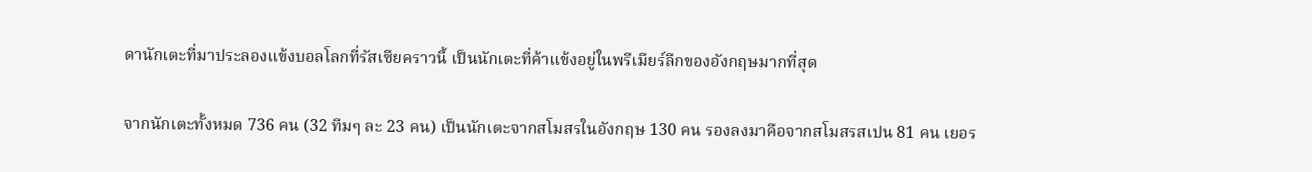ดานักเตะที่มาประลองแข้งบอลโลกที่รัสเซียคราวนี้ เป็นนักเตะที่ค้าแข้งอยู่ในพรีเมียร์ลีกของอังกฤษมากที่สุด

จากนักเตะทั้งหมด 736 คน (32 ทีมๆ ละ 23 คน) เป็นนักเตะจากสโมสรในอังกฤษ 130 คน รองลงมาคือจากสโมสรสเปน 81 คน เยอร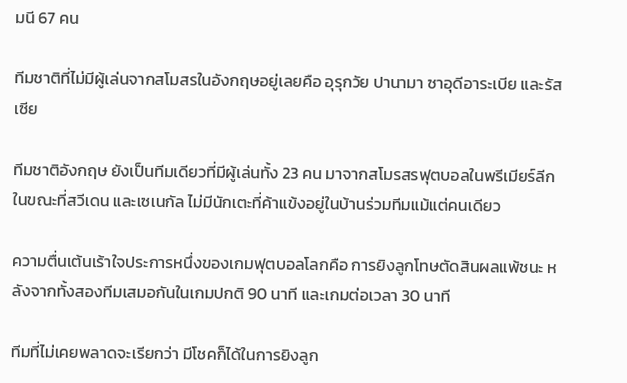มนี 67 คน

ทีมชาติที่ไม่มีผู้เล่นจากสโมสรในอังกฤษอยู่เลยคือ อุรุกวัย ปานามา ซาอุดีอาระเบีย และรัสเซีย

ทีมชาติอังกฤษ ยังเป็นทีมเดียวที่มีผู้เล่นทั้ง 23 คน มาจากสโมรสรฟุตบอลในพรีเมียร์ลีก ในขณะที่สวีเดน และเซเนกัล ไม่มีนักเตะที่ค้าแข้งอยู่ในบ้านร่วมทีมแม้แต่คนเดียว

ความตื่นเต้นเร้าใจประการหนึ่งของเกมฟุตบอลโลกคือ การยิงลูกโทษตัดสินผลแพ้ชนะ หลังจากทั้งสองทีมเสมอกันในเกมปกติ 90 นาที และเกมต่อเวลา 30 นาที

ทีมที่ไม่เคยพลาดจะเรียกว่า มีโชคก็ได้ในการยิงลูก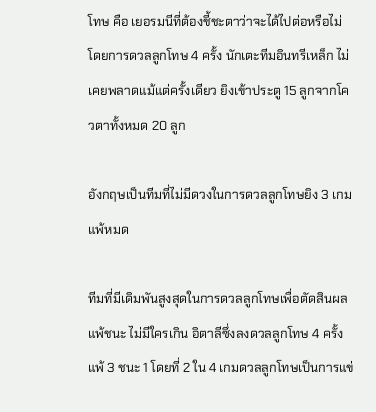โทษ คือ เยอรมนีที่ต้องชี้ชะตาว่าจะได้ไปต่อหรือไม่ โดยการดวลลูกโทษ 4 ครั้ง นักเตะทีมอินทรีเหล็ก ไม่เคยพลาดแม้แต่ครั้งเดียว ยิงเข้าประตู 15 ลูกจากโควตาทั้งหมด 20 ลูก

อังกฤษเป็นทีมที่ไม่มีดวงในการดวลลูกโทษยิง 3 เกมแพ้หมด

ทีมที่มีเดิมพันสูงสุดในการดวลลูกโทษเพื่อตัดสินผลแพ้ชนะ ไม่มีใครเกิน อิตาลีซึ่งลงดวลลูกโทษ 4 ครั้ง แพ้ 3 ชนะ 1 โดยที่ 2 ใน 4 เกมดวลลูกโทษเป็นการแข่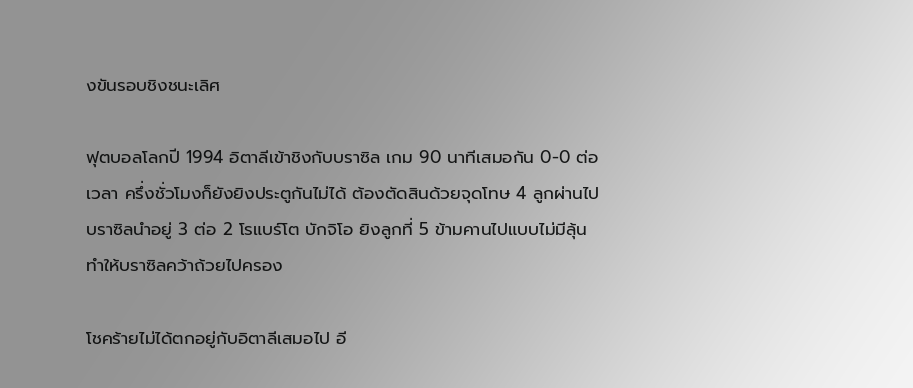งขันรอบชิงชนะเลิศ

ฟุตบอลโลกปี 1994 อิตาลีเข้าชิงกับบราซิล เกม 90 นาทีเสมอกัน 0-0 ต่อเวลา ครึ่งชั่วโมงก็ยังยิงประตูกันไม่ได้ ต้องตัดสินด้วยจุดโทษ 4 ลูกผ่านไป บราซิลนำอยู่ 3 ต่อ 2 โรแบร์โต บักจิโอ ยิงลูกที่ 5 ข้ามคานไปแบบไม่มีลุ้น ทำให้บราซิลคว้าถ้วยไปครอง

โชคร้ายไม่ได้ตกอยู่กับอิตาลีเสมอไป อี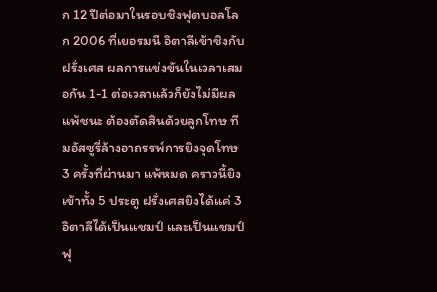ก 12 ปีต่อมาในรอบชิงฟุตบอลโลก 2006 ที่เยอรมนี อิตาลีเข้าชิงกับฝรั่งเศส ผลการแข่งขันในเวลาเสมอกัน 1-1 ต่อเวลาแล้วก็ยังไม่มีผลแพ้ชนะ ต้องตัดสินด้วยลูกโทษ ทีมอัสซูรี่ล้างอาถรรพ์การยิงจุดโทษ 3 ครั้งที่ผ่านมา แพ้หมด คราวนี้ยิงเข้าทั้ง 5 ประตู ฝรั่งเศสยิงได้แค่ 3 อิตาลีได้เป็นแชมป์ และเป็นแชมป์ฟุ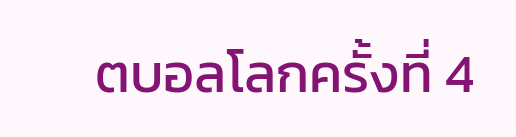ตบอลโลกครั้งที่ 4